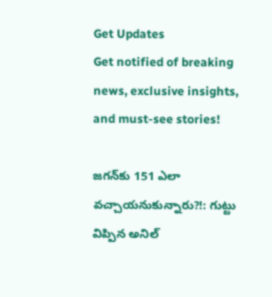Get Updates
Get notified of breaking news, exclusive insights, and must-see stories!

జగన్‌కు 151 ఎలా వచ్చాయనుకున్నారు?!: గుట్టు విప్పిన అనిల్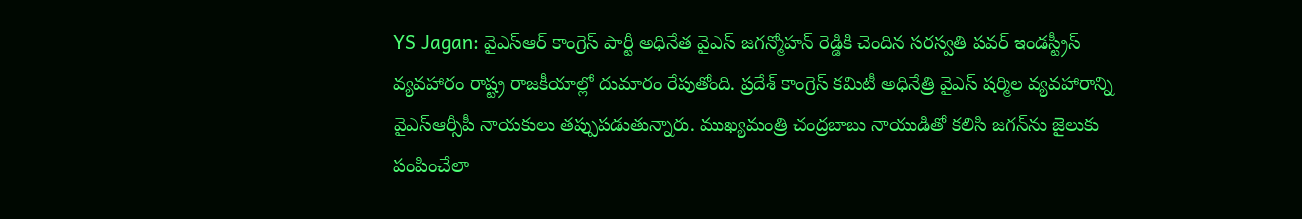YS Jagan: వైఎస్ఆర్ కాంగ్రెస్ పార్టీ అధినేత వైఎస్ జగన్మోహన్ రెడ్డికి చెందిన సరస్వతి పవర్ ఇండస్ట్రీస్‌ వ్యవహారం రాష్ట్ర రాజకీయాల్లో దుమారం రేపుతోంది. ప్రదేశ్ కాంగ్రెస్ కమిటీ అధినేత్రి వైఎస్ షర్మిల వ్యవహారాన్ని వైఎస్ఆర్సీపీ నాయకులు తప్పుపడుతున్నారు. ముఖ్యమంత్రి చంద్రబాబు నాయుడితో కలిసి జగన్‌ను జైలుకు పంపించేలా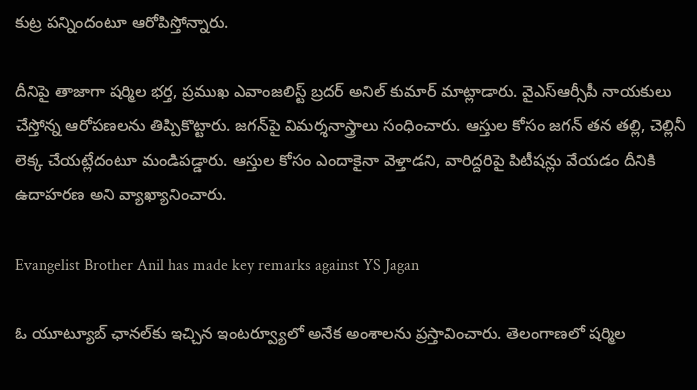కుట్ర పన్నిందంటూ ఆరోపిస్తోన్నారు.

దీనిపై తాజాగా షర్మిల భర్త, ప్రముఖ ఎవాంజలిస్ట్ బ్రదర్ అనిల్ కుమార్ మాట్లాడారు. వైఎస్ఆర్సీపీ నాయకులు చేస్తోన్న ఆరోపణలను తిప్పికొట్టారు. జగన్‌పై విమర్శనాస్త్రాలు సంధించారు. ఆస్తుల కోసం జగన్ తన తల్లి, చెల్లినీ లెక్క చేయట్లేదంటూ మండిపడ్డారు. ఆస్తుల కోసం ఎందాకైనా వెళ్తాడని, వారిద్దరిపై పిటీషన్లు వేయడం దీనికి ఉదాహరణ అని వ్యాఖ్యానించారు.

Evangelist Brother Anil has made key remarks against YS Jagan

ఓ యూట్యూబ్ ఛానల్‌కు ఇచ్చిన ఇంటర్వ్యూలో అనేక అంశాలను ప్రస్తావించారు. తెలంగాణలో షర్మిల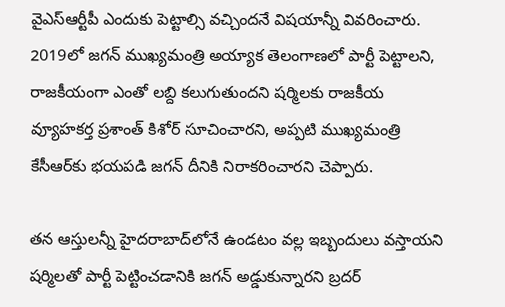వైఎస్ఆర్టీపీ ఎందుకు పెట్టాల్సి వచ్చిందనే విషయాన్నీ వివరించారు. 2019లో జగన్ ముఖ్యమంత్రి అయ్యాక తెలంగాణలో పార్టీ పెట్టాలని, రాజకీయంగా ఎంతో లబ్ది కలుగుతుందని షర్మిలకు రాజకీయ వ్యూహకర్త ప్రశాంత్ కిశోర్ సూచించారని, అప్పటి ముఖ్యమంత్రి కేసీఆర్‌కు భయపడి జగన్ దీనికి నిరాకరించారని చెప్పారు.

తన ఆస్తులన్నీ హైదరాబాద్‌లోనే ఉండటం వల్ల ఇబ్బందులు వస్తాయని షర్మిలతో పార్టీ పెట్టించడానికి జగన్ అడ్డుకున్నారని బ్రదర్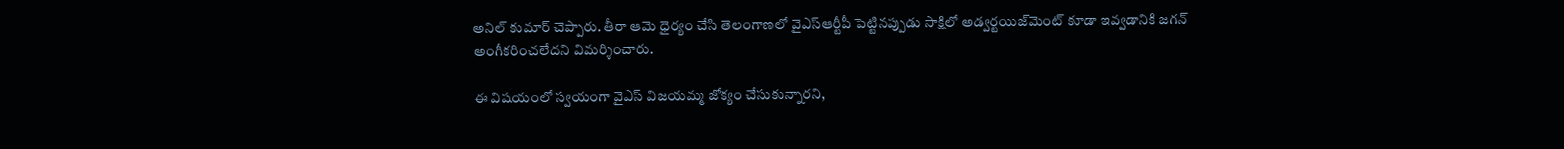అనిల్ కుమార్ చెప్పారు. తీరా ఆమె ధైర్యం చేసి తెలంగాణలో వైఎస్ఆర్టీపీ పెట్టినప్పుడు సాక్షిలో అడ్వర్టయిజ్‌మెంట్ కూడా ఇవ్వడానికి జగన్ అంగీకరించలేదని విమర్శించారు.

ఈ విషయంలో స్వయంగా వైఎస్ విజయమ్మ జోక్యం చేసుకున్నారని,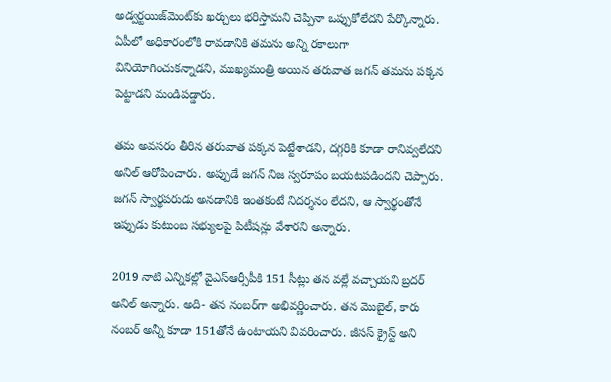అడ్వర్టయిజ్‌మెంట్‌కు ఖర్చులు భరిస్తామని చెప్పినా ఒప్పుకోలేదని పేర్కొన్నారు. ఏపీలో అధికారంలోకి రావడానికి తమను అన్ని రకాలుగా వినియోగించుకన్నాడని, ముఖ్యమంత్రి అయిన తరువాత జగన్ తమను పక్కన పెట్టాడని మండిపడ్డారు.

తమ అవసరం తీరిన తరువాత పక్కన పెట్టేశాడని, దగ్గరికి కూడా రానివ్వలేదని అనిల్ ఆరోపించారు. అప్పుడే జగన్ నిజ స్వరూపం బయటపడిందని చెప్పారు. జగన్ స్వార్థపరుడు అనడానికి ఇంతకంటే నిదర్శనం లేదని, ఆ స్వార్థంతోనే ఇప్పుడు కుటుంబ సభ్యులపై పిటీషన్లు వేశారని అన్నారు.

2019 నాటి ఎన్నికల్లో వైఎస్ఆర్సీపీకి 151 సీట్లు తన వల్లే వచ్చాయని బ్రదర్ అనిల్ అన్నారు. అది- తన నంబర్‌గా అభివర్ణించారు. తన మొబైల్, కారు నంబర్ అన్నీ కూడా 151తోనే ఉంటాయని వివరించారు. జీసస్ క్రైస్ట్ అని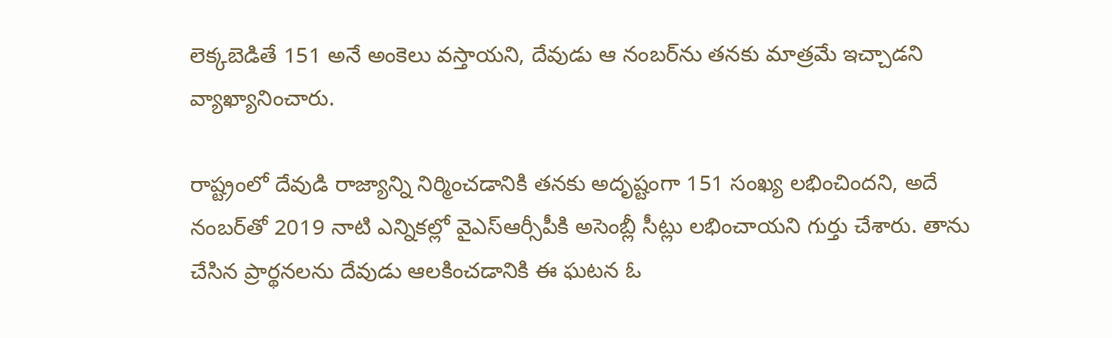లెక్కబెడితే 151 అనే అంకెలు వస్తాయని, దేవుడు ఆ నంబర్‌ను తనకు మాత్రమే ఇచ్చాడని వ్యాఖ్యానించారు.

రాష్ట్రంలో దేవుడి రాజ్యాన్ని నిర్మించడానికి తనకు అదృష్టంగా 151 సంఖ్య లభించిందని, అదే నంబర్‌తో 2019 నాటి ఎన్నికల్లో వైఎస్ఆర్సీపీకి అసెంబ్లీ సీట్లు లభించాయని గుర్తు చేశారు. తాను చేసిన ప్రార్థనలను దేవుడు ఆలకించడానికి ఈ ఘటన ఓ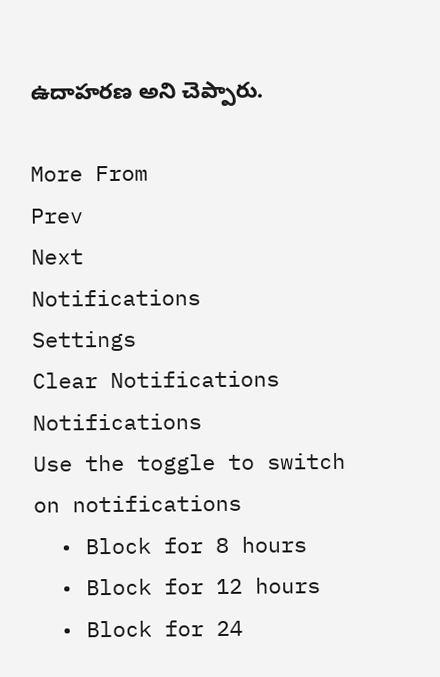ఉదాహరణ అని చెప్పారు.

More From
Prev
Next
Notifications
Settings
Clear Notifications
Notifications
Use the toggle to switch on notifications
  • Block for 8 hours
  • Block for 12 hours
  • Block for 24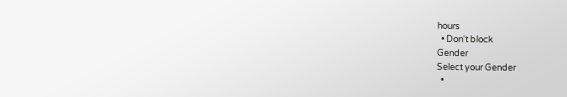hours
  • Don't block
Gender
Select your Gender
  •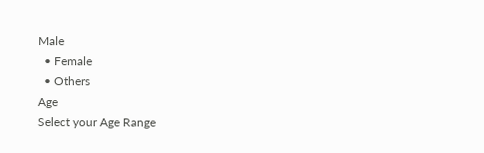Male
  • Female
  • Others
Age
Select your Age Range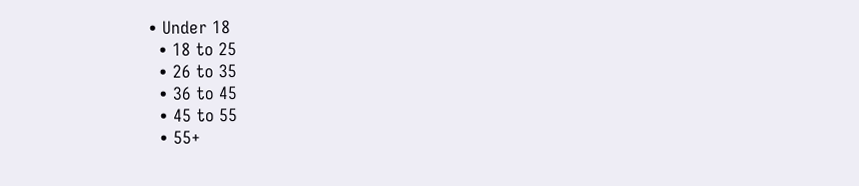• Under 18
  • 18 to 25
  • 26 to 35
  • 36 to 45
  • 45 to 55
  • 55+